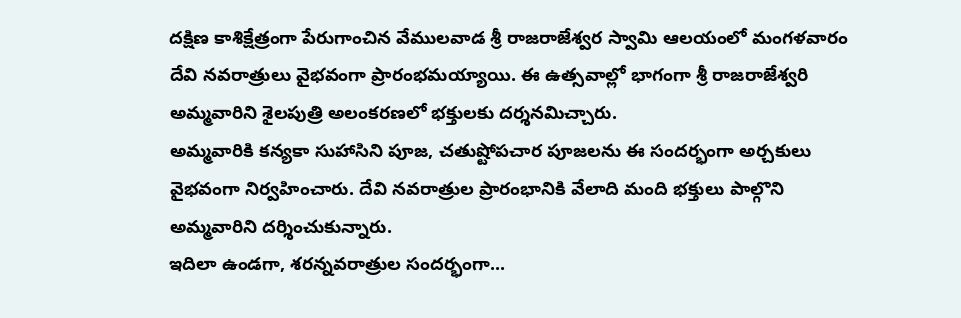దక్షిణ కాశిక్షేత్రంగా పేరుగాంచిన వేములవాడ శ్రీ రాజరాజేశ్వర స్వామి ఆలయంలో మంగళవారం దేవి నవరాత్రులు వైభవంగా ప్రారంభమయ్యాయి. ఈ ఉత్సవాల్లో భాగంగా శ్రీ రాజరాజేశ్వరి అమ్మవారిని శైలపుత్రి అలంకరణలో భక్తులకు దర్శనమిచ్చారు.
అమ్మవారికి కన్యకా సుహాసిని పూజ, చతుష్టోపచార పూజలను ఈ సందర్భంగా అర్చకులు వైభవంగా నిర్వహించారు. దేవి నవరాత్రుల ప్రారంభానికి వేలాది మంది భక్తులు పాల్గొని అమ్మవారిని దర్శించుకున్నారు.
ఇదిలా ఉండగా, శరన్నవరాత్రుల సందర్భంగా...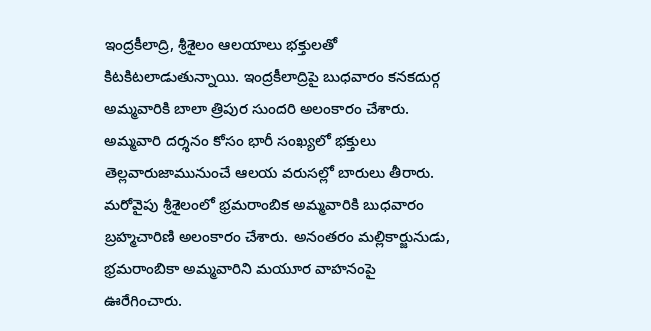ఇంద్రకీలాద్రి, శ్రీశైలం ఆలయాలు భక్తులతో కిటకిటలాడుతున్నాయి. ఇంద్రకీలాద్రిపై బుధవారం కనకదుర్గ అమ్మవారికి బాలా త్రిపుర సుందరి అలంకారం చేశారు. అమ్మవారి దర్శనం కోసం భారీ సంఖ్యలో భక్తులు తెల్లవారుజామునుంచే ఆలయ వరుసల్లో బారులు తీరారు.
మరోవైపు శ్రీశైలంలో భ్రమరాంబిక అమ్మవారికి బుధవారం బ్రహ్మచారిణి అలంకారం చేశారు. అనంతరం మల్లికార్జునుడు, భ్రమరాంబికా అమ్మవారిని మయూర వాహనంపై ఊరేగించారు.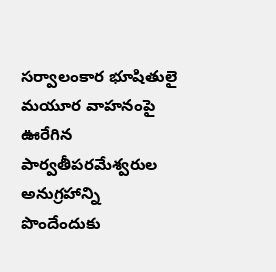సర్వాలంకార భూషితులై మయూర వాహనంపై ఊరేగిన పార్వతీపరమేశ్వరుల అనుగ్రహాన్ని పొందేందుకు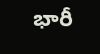భారీ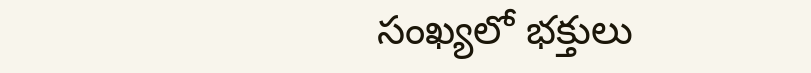సంఖ్యలో భక్తులు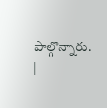పాల్గొన్నారు. |